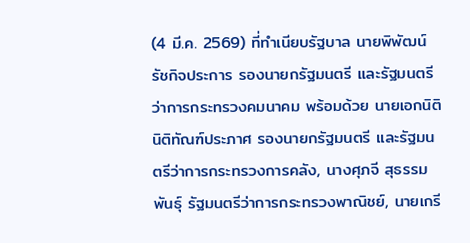(4 มี.ค. 2569) ที่ทำเนียบรัฐบาล นายพิพัฒน์ รัชกิจประการ รองนายกรัฐมนตรี และรัฐมนตรีว่าการกระทรวงคมนาคม พร้อมด้วย นายเอกนิติ นิติทัณฑ์ประภาศ รองนายกรัฐมนตรี และรัฐมนตรีว่าการกระทรวงการคลัง, นางศุภจี สุธรรมพันธุ์ รัฐมนตรีว่าการกระทรวงพาณิชย์, นายเกรี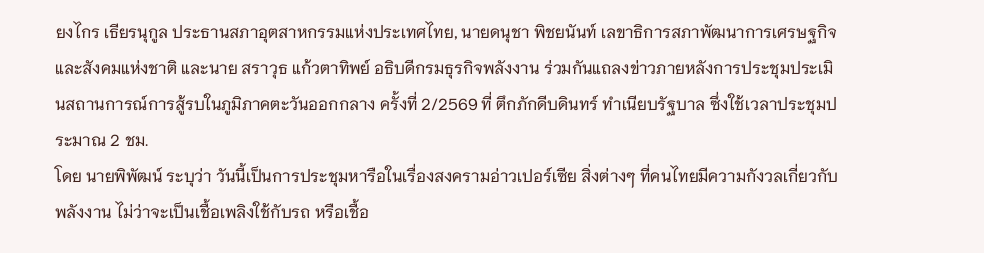ยงไกร เธียรนุกูล ประธานสภาอุตสาหกรรมแห่งประเทศไทย, นายดนุชา พิชยนันท์ เลขาธิการสภาพัฒนาการเศรษฐกิจและสังคมแห่งชาติ และนาย สราวุธ แก้วตาทิพย์ อธิบดีกรมธุรกิจพลังงาน ร่วมกันแถลงข่าวภายหลังการประชุมประเมินสถานการณ์การสู้รบในภูมิภาคตะวันออกกลาง ครั้งที่ 2/2569 ที่ ตึกภักดีบดินทร์ ทำเนียบรัฐบาล ซึ่งใช้เวลาประชุมประมาณ 2 ชม.
โดย นายพิพัฒน์ ระบุว่า วันนี้เป็นการประชุมหารือในเรื่องสงครามอ่าวเปอร์เซีย สิ่งต่างๆ ที่คนไทยมีความกังวลเกี่ยวกับพลังงาน ไม่ว่าจะเป็นเชื้อเพลิงใช้กับรถ หรือเชื้อ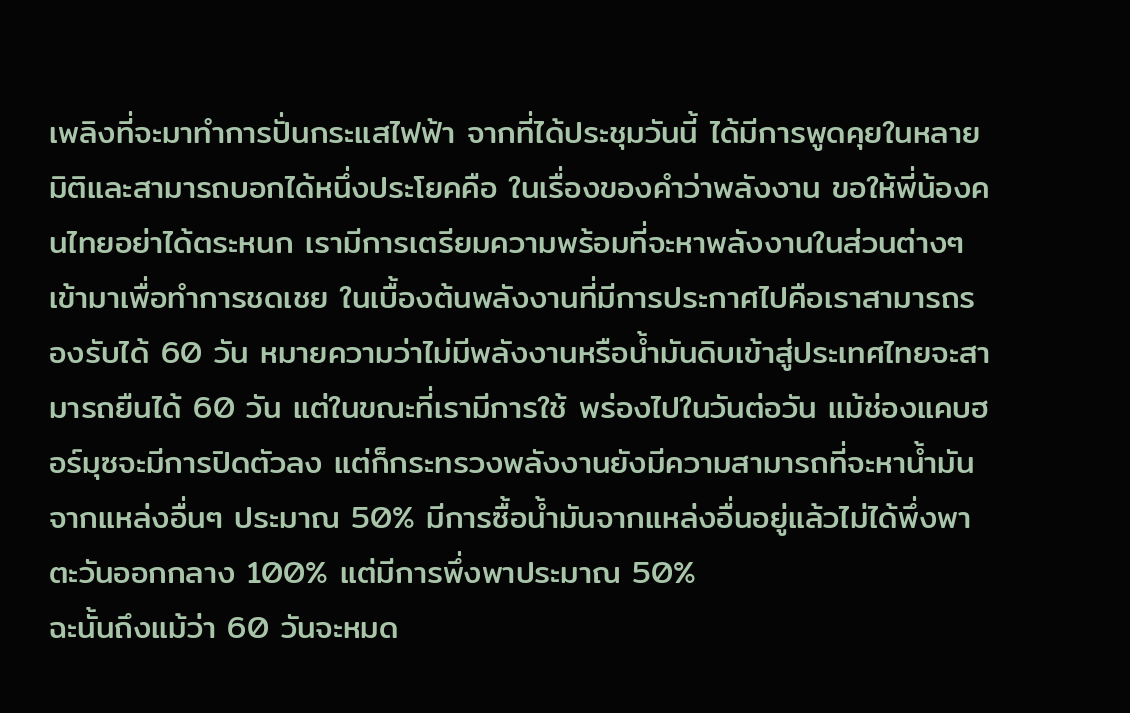เพลิงที่จะมาทำการปั่นกระแสไฟฟ้า จากที่ได้ประชุมวันนี้ ได้มีการพูดคุยในหลายมิติและสามารถบอกได้หนึ่งประโยคคือ ในเรื่องของคำว่าพลังงาน ขอให้พี่น้องคนไทยอย่าได้ตระหนก เรามีการเตรียมความพร้อมที่จะหาพลังงานในส่วนต่างๆ เข้ามาเพื่อทำการชดเชย ในเบื้องต้นพลังงานที่มีการประกาศไปคือเราสามารถรองรับได้ 60 วัน หมายความว่าไม่มีพลังงานหรือน้ำมันดิบเข้าสู่ประเทศไทยจะสามารถยืนได้ 60 วัน แต่ในขณะที่เรามีการใช้ พร่องไปในวันต่อวัน แม้ช่องแคบฮอร์มุซจะมีการปิดตัวลง แต่ก็กระทรวงพลังงานยังมีความสามารถที่จะหาน้ำมันจากแหล่งอื่นๆ ประมาณ 50% มีการซื้อน้ำมันจากแหล่งอื่นอยู่แล้วไม่ได้พึ่งพาตะวันออกกลาง 100% แต่มีการพึ่งพาประมาณ 50%
ฉะนั้นถึงแม้ว่า 60 วันจะหมด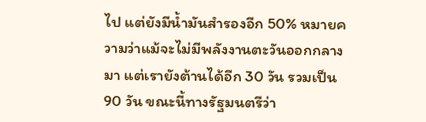ไป แต่ยังมีน้ำมันสำรองอีก 50% หมายความว่าแม้จะไม่มีพลังงานตะวันออกกลางมา แต่เรายังต้านได้อีก 30 วัน รวมเป็น 90 วัน ขณะนี้ทางรัฐมนตรีว่า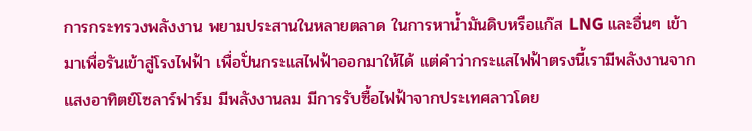การกระทรวงพลังงาน พยามประสานในหลายตลาด ในการหาน้ำมันดิบหรือแก๊ส LNG และอื่นๆ เข้ามาเพื่อรันเข้าสู่โรงไฟฟ้า เพื่อปั่นกระแสไฟฟ้าออกมาให้ได้ แต่คำว่ากระแสไฟฟ้าตรงนี้เรามีพลังงานจากแสงอาทิตย์โซลาร์ฟาร์ม มีพลังงานลม มีการรับซื้อไฟฟ้าจากประเทศลาวโดย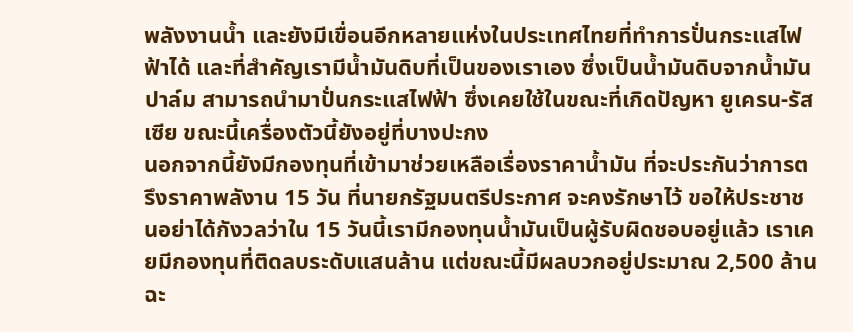พลังงานน้ำ และยังมีเขื่อนอีกหลายแห่งในประเทศไทยที่ทำการปั่นกระแสไฟฟ้าได้ และที่สำคัญเรามีน้ำมันดิบที่เป็นของเราเอง ซึ่งเป็นน้ำมันดิบจากน้ำมันปาล์ม สามารถนำมาปั่นกระแสไฟฟ้า ซึ่งเคยใช้ในขณะที่เกิดปัญหา ยูเครน-รัสเซีย ขณะนี้เครื่องตัวนี้ยังอยู่ที่บางปะกง
นอกจากนี้ยังมีกองทุนที่เข้ามาช่วยเหลือเรื่องราคาน้ำมัน ที่จะประกันว่าการตรึงราคาพลังาน 15 วัน ที่นายกรัฐมนตรีประกาศ จะคงรักษาไว้ ขอให้ประชาชนอย่าได้กังวลว่าใน 15 วันนี้เรามีกองทุนน้ำมันเป็นผู้รับผิดชอบอยู่แล้ว เราเคยมีกองทุนที่ติดลบระดับแสนล้าน แต่ขณะนี้มีผลบวกอยู่ประมาณ 2,500 ล้าน ฉะ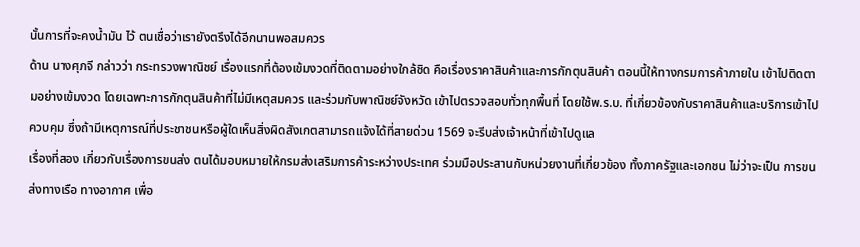นั้นการที่จะคงน้ำมัน ไว้ ตนเชื่อว่าเรายังตรึงได้อีกนานพอสมควร
ด้าน นางศุภจี กล่าวว่า กระทรวงพาณิชย์ เรื่องแรกที่ต้องเข้มงวดที่ติดตามอย่างใกล้ชิด คือเรื่องราคาสินค้าและการกักตุนสินค้า ตอนนี้ให้ทางกรมการค้าภายใน เข้าไปติดตามอย่างเข้มงวด โดยเฉพาะการกักตุนสินค้าที่ไม่มีเหตุสมควร และร่วมกับพาณิชย์จังหวัด เข้าไปตรวจสอบทั่วทุกพื้นที่ โดยใช้พ.ร.บ. ที่เกี่ยวข้องกับราคาสินค้าและบริการเข้าไปควบคุม ซึ่งถ้ามีเหตุการณ์ที่ประชาชนหรือผู้ใดเห็นสิ่งผิดสังเกตสามารถแจ้งได้ที่สายด่วน 1569 จะรีบส่งเจ้าหน้าที่เข้าไปดูแล
เรื่องที่สอง เกี่ยวกับเรื่องการขนส่ง ตนได้มอบหมายให้กรมส่งเสริมการค้าระหว่างประเทศ ร่วมมือประสานกับหน่วยงานที่เกี่ยวข้อง ทั้งภาครัฐและเอกชน ไม่ว่าจะเป็น การขนส่งทางเรือ ทางอากาศ เพื่อ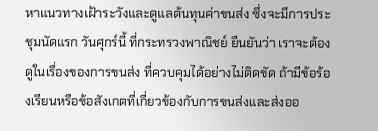หาแนวทางเฝ้าระวังและดูแลต้นทุนค่าขนส่ง ซึ่งจะมีการประชุมนัดแรก วันศุกร์นี้ ที่กระทรวงพาณิชย์ ยืนยันว่า เราจะต้องดูในเรื่องของการขนส่ง ที่ควบคุมได้อย่างไม่ติดขัด ถ้ามีข้อร้องเรียนหรือข้อสังเกตที่เกี่ยวข้องกับการขนส่งและส่งออ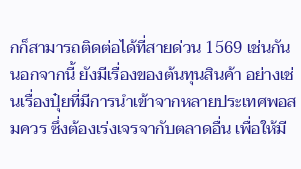กก็สามารถติดต่อได้ที่สายด่วน 1569 เช่นกัน
นอกจากนี้ ยังมีเรื่องของต้นทุนสินค้า อย่างเช่นเรื่องปุ๋ยที่มีการนำเข้าจากหลายประเทศพอสมควร ซึ่งต้องเร่งเจรจากับตลาดอื่น เพื่อให้มี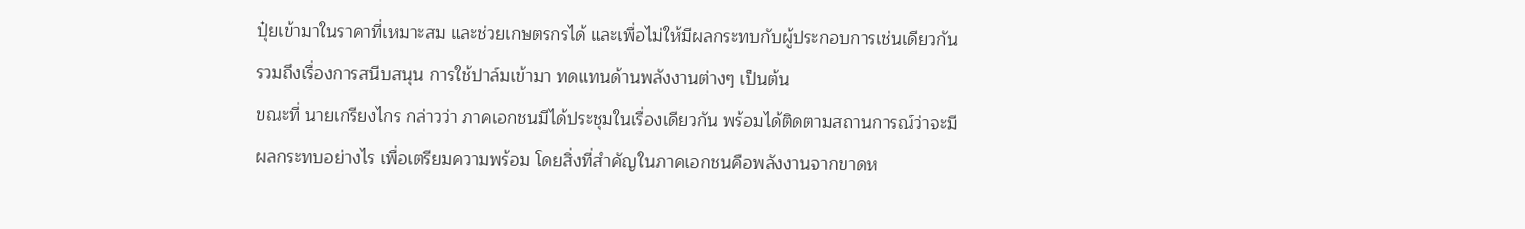ปุ๋ยเข้ามาในราคาที่เหมาะสม และช่วยเกษตรกรได้ และเพื่อไม่ให้มีผลกระทบกับผู้ประกอบการเช่นเดียวกัน รวมถึงเรื่องการสนีบสนุน การใช้ปาล์มเข้ามา ทดแทนด้านพลังงานต่างๆ เป็นต้น
ขณะที่ นายเกรียงไกร กล่าวว่า ภาคเอกชนมีได้ประชุมในเรื่องเดียวกัน พร้อมได้ติดตามสถานการณ์ว่าจะมีผลกระทบอย่างไร เพื่อเตรียมความพร้อม โดยสิ่งที่สำคัญในภาคเอกชนคือพลังงานจากขาดห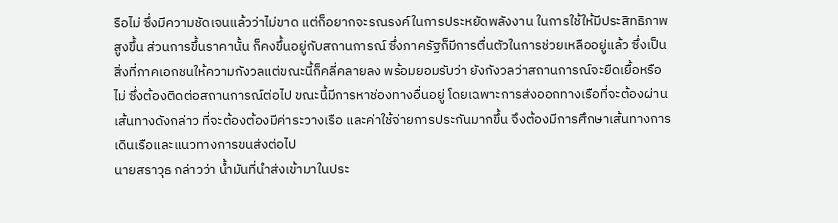รือไม่ ซึ่งมีความชัดเจนแล้วว่าไม่ขาด แต่ก็อยากจะรณรงค์ในการประหยัดพลังงาน ในการใช้ให้มีประสิทธิภาพสูงขึ้น ส่วนการขึ้นราคานั้น ก็คงขึ้นอยู่กับสถานการณ์ ซึ่งภาครัฐก็มีการตื่นตัวในการช่วยเหลืออยู่แล้ว ซึ่งเป็นสิ่งที่ภาคเอกชนให้ความกังวลแต่ขณะนี้ก็คลี่คลายลง พร้อมยอมรับว่า ยังกังวลว่าสถานการณ์จะยืดเยื้อหรือไม่ ซึ่งต้องติดต่อสถานการณ์ต่อไป ขณะนี้มีการหาช่องทางอื่นอยู่ โดยเฉพาะการส่งออกทางเรือที่จะต้องผ่านเส้นทางดังกล่าว ที่จะต้องต้องมีค่าระวางเรือ และค่าใช้จ่ายการประกันมากขึ้น จึงต้องมีการศึกษาเส้นทางการเดินเรือและแนวทางการขนส่งต่อไป
นายสราวุธ กล่าวว่า น้ำมันที่นำส่งเข้ามาในประ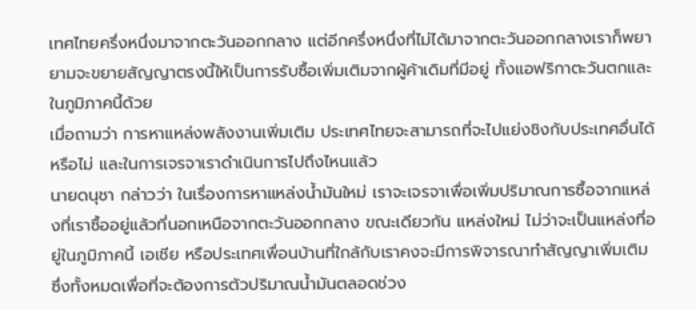เทศไทยครึ่งหนึ่งมาจากตะวันออกกลาง แต่อีกครึ่งหนึ่งที่ไม่ได้มาจากตะวันออกกลางเราก็พยายามจะขยายสัญญาตรงนี้ให้เป็นการรับซื้อเพิ่มเติมจากผู้ค้าเดิมที่มีอยู่ ทั้งแอฟริกาตะวันตกและในภูมิภาคนี้ด้วย
เมื่อถามว่า การหาแหล่งพลังงานเพิ่มเติม ประเทศไทยจะสามารถที่จะไปแย่งชิงกับประเทศอื่นได้หรือไม่ และในการเจรจาเราดำเนินการไปถึงไหนแล้ว
นายดนุชา กล่าวว่า ในเรื่องการหาแหล่งน้ำมันใหม่ เราจะเจรจาเพื่อเพิ่มปริมาณการซื้อจากแหล่งที่เราซื้ออยู่แล้วที่นอกเหนือจากตะวันออกกลาง ขณะเดียวกัน แหล่งใหม่ ไม่ว่าจะเป็นแหล่งที่อยู่ในภูมิภาคนี้ เอเชีย หรือประเทศเพื่อนบ้านที่ใกล้กับเราคงจะมีการพิจารณาทำสัญญาเพิ่มเติม ซึ่งทั้งหมดเพื่อที่จะต้องการตัวปริมาณน้ำมันตลอดช่วง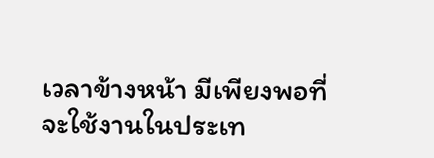เวลาข้างหน้า มีเพียงพอที่จะใช้งานในประเท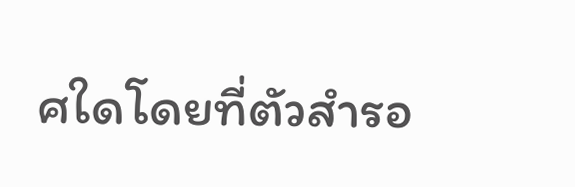ศใดโดยที่ตัวสำรอ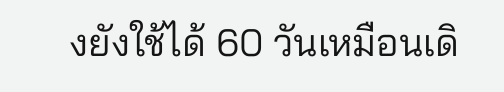งยังใช้ได้ 60 วันเหมือนเดิ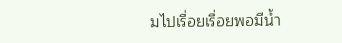มไปเรื่อยเรื่อยพอมีน้ำ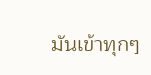มันเข้าทุกๆ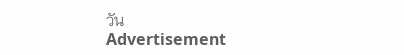วัน
Advertisement